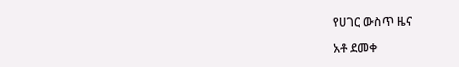የሀገር ውስጥ ዜና

አቶ ደመቀ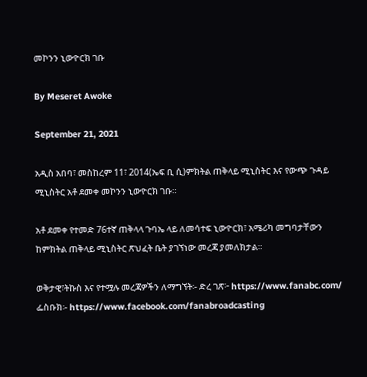መኮንን ኒውዮርክ ገቡ

By Meseret Awoke

September 21, 2021

አዲስ አበባ፣ መስከረም 11፣ 2014(ኤፍ ቢ ሲ)ምክትል ጠቅላይ ሚኒስትር እና የውጭ ጉዳይ ሚኒስትር አቶ ደመቀ መኮንን ኒውዮርክ ገቡ።

አቶ ደመቀ የተመድ 76ተኛ ጠቅላላ ጉባኤ ላይ ለመሳተፍ ኒውዮርክ፣ አሜሪካ መግባታቸውን ከምክትል ጠቅላይ ሚኒስትር ጽህፈት ቤት ያገኘነው መረጃ ያመለክታል።

ወቅታዊ፣ትኩስ እና የተሟሉ መረጃዎችን ለማግኘት፡- ድረ ገጽ፦ https://www.fanabc.com/ ፌስቡክ፡- https://www.facebook.com/fanabroadcasting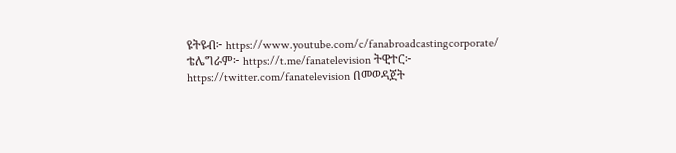ዩትዩብ፦ https://www.youtube.com/c/fanabroadcastingcorporate/ ቴሌግራም፦ https://t.me/fanatelevision ትዊተር፦ https://twitter.com/fanatelevision በመወዳጀት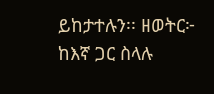ይከታተሉን፡፡ ዘወትር፦ ከእኛ ጋር ስላሉ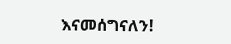እናመሰግናለን!